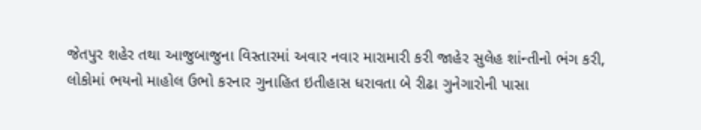જેતપુર શહેર તથા આજુબાજુના વિસ્તારમાં અવાર નવાર મારામારી કરી જાહેર સુલેહ શાંન્તીનો ભંગ કરી, લોકોમાં ભયનો માહોલ ઉભો કરનાર ગુનાહિત ઇતીહાસ ધરાવતા બે રીઢા ગુનેગારોની પાસા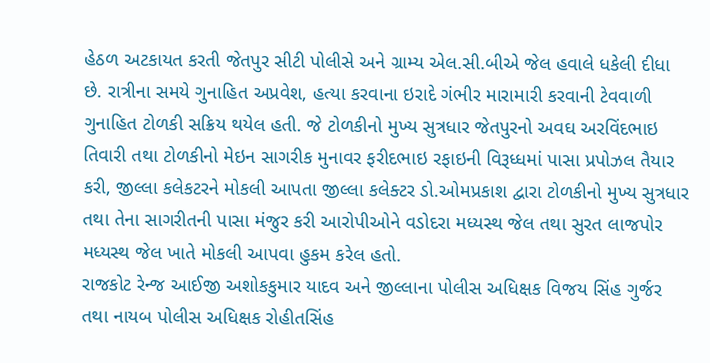હેઠળ અટકાયત કરતી જેતપુર સીટી પોલીસે અને ગ્રામ્ય એલ.સી.બીએ જેલ હવાલે ધકેલી દીધા છે. રાત્રીના સમયે ગુનાહિત અપ્રવેશ, હત્યા કરવાના ઇરાદે ગંભીર મારામારી કરવાની ટેવવાળી ગુનાહિત ટોળકી સક્રિય થયેલ હતી. જે ટોળકીનો મુખ્ય સુત્રધાર જેતપુરનો અવઘ અરવિંદભાઇ તિવારી તથા ટોળકીનો મેઇન સાગરીક મુનાવર ફરીદભાઇ રફાઇની વિરૂધ્ધમાં પાસા પ્રપોઝલ તૈયાર કરી, જીલ્લા કલેકટરને મોકલી આપતા જીલ્લા કલેક્ટર ડો.ઓમપ્રકાશ દ્વારા ટોળકીનો મુખ્ય સુત્રધાર તથા તેના સાગરીતની પાસા મંજુર કરી આરોપીઓને વડોદરા મધ્યસ્થ જેલ તથા સુરત લાજપોર મધ્યસ્થ જેલ ખાતે મોકલી આપવા હુકમ કરેલ હતો.
રાજકોટ રેન્જ આઈજી અશોકકુમાર યાદવ અને જીલ્લાના પોલીસ અધિક્ષક વિજય સિંહ ગુર્જર તથા નાયબ પોલીસ અધિક્ષક રોહીતસિંહ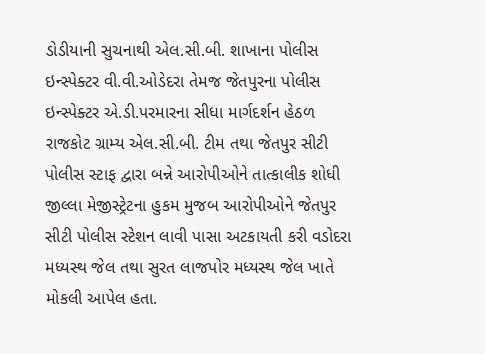ડોડીયાની સુચનાથી એલ.સી.બી. શાખાના પોલીસ ઇન્સ્પેક્ટર વી.વી.ઓડેદરા તેમજ જેતપુરના પોલીસ ઇન્સ્પેક્ટર એ.ડી.પરમારના સીધા માર્ગદર્શન હેઠળ રાજકોટ ગ્રામ્ય એલ.સી.બી. ટીમ તથા જેતપુર સીટી પોલીસ સ્ટાફ દ્વારા બન્ને આરોપીઓને તાત્કાલીક શોધી જીલ્લા મેજીસ્ટ્રેટના હુકમ મુજબ આરોપીઓને જેતપુર સીટી પોલીસ સ્ટેશન લાવી પાસા અટકાયતી કરી વડોદરા મધ્યસ્થ જેલ તથા સુરત લાજપોર મધ્યસ્થ જેલ ખાતે મોકલી આપેલ હતા.